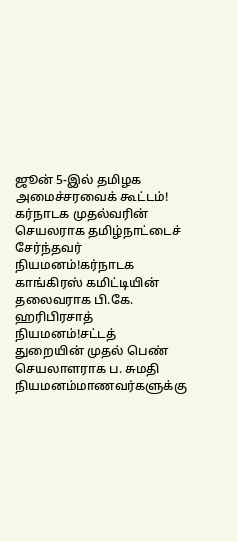ஜூன் 5-இல் தமிழக அமைச்சரவைக் கூட்டம்! கர்நாடக முதல்வரின் செயலராக தமிழ்நாட்டைச் சேர்ந்தவர் நியமனம்!கர்நாடக காங்கிரஸ் கமிட்டியின் தலைவராக பி.கே. ஹரிபிரசாத் நியமனம்!சட்டத் துறையின் முதல் பெண் செயலாளராக ப. சுமதி நியமனம்மாணவர்களுக்கு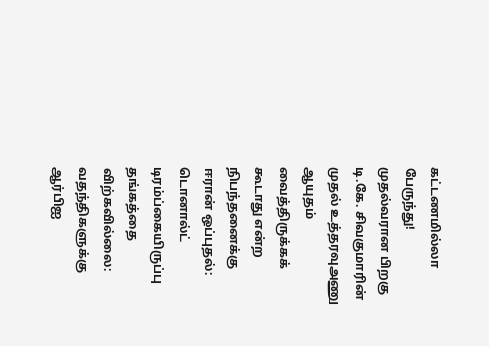கட்டணமில்லா பேருந்து! முதல்வரான பிறகு டி.கே. சிவகுமாரின் முதல் உத்தரவுஅணு ஆயுதம் வைத்திருக்கக் கூடாது என்ற நிபந்தனைக்கு ஈரான் ஒப்புதல்: டொனால்ட் டிரம்ப்கையிருப்பு தங்கத்தை விற்கவில்லை: வதந்திகளுக்கு ஆர்பிஐ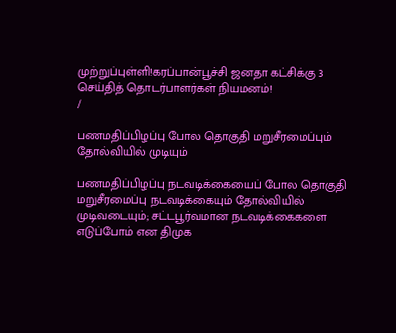முற்றுப்புள்ளி!கரப்பான்பூச்சி ஜனதா கட்சிக்கு 3 செய்தித் தொடர்பாளர்கள் நியமனம்!
/

பணமதிப்பிழப்பு போல தொகுதி மறுசீரமைப்பும் தோல்வியில் முடியும்

பணமதிப்பிழப்பு நடவடிக்கையைப் போல தொகுதி மறுசீரமைப்பு நடவடிக்கையும் தோல்வியில் முடிவடையும்; சட்டபூர்வமான நடவடிக்கைகளை எடுப்போம் என திமுக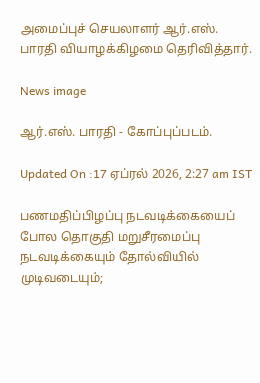அமைப்புச் செயலாளர் ஆர்.எஸ். பாரதி வியாழக்கிழமை தெரிவித்தார்.

News image

ஆர்.எஸ். பாரதி - கோப்புப்படம்.

Updated On :17 ஏப்ரல் 2026, 2:27 am IST

பணமதிப்பிழப்பு நடவடிக்கையைப் போல தொகுதி மறுசீரமைப்பு நடவடிக்கையும் தோல்வியில் முடிவடையும்;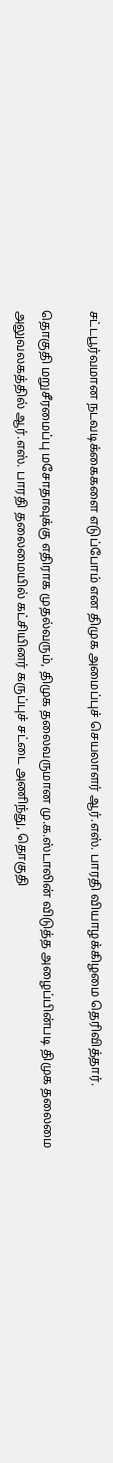சட்டபூர்வமான நடவடிக்கைகளை எடுப்போம் என திமுக அமைப்புச் செயலாளர் ஆர்.எஸ். பாரதி வியாழக்கிழமை தெரிவித்தார்.

தொகுதி மறுசீரமைப்பு மசோதாவுக்கு எதிராக முதல்வரும், திமுக தலைவருமான மு.க.ஸ்டாலின் விடுத்த அழைப்பின்படி திமுக தலைமை அலுவலகத்தில் ஆர்.எஸ். பாரதி தலைமையில் கட்சியினர் கருப்புச் சட்டை அணிந்து, தொகுதி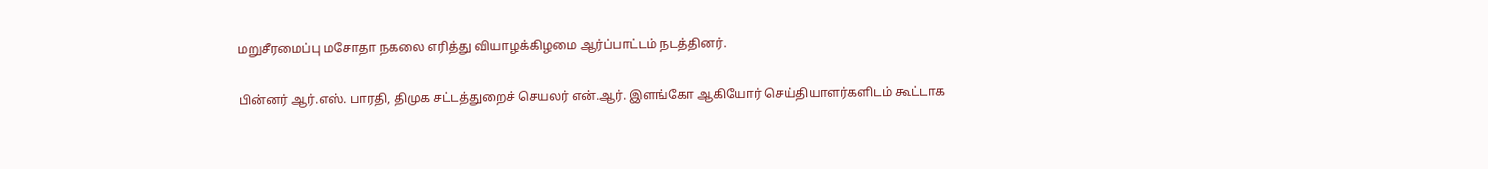மறுசீரமைப்பு மசோதா நகலை எரித்து வியாழக்கிழமை ஆர்ப்பாட்டம் நடத்தினர்.

பின்னர் ஆர்.எஸ். பாரதி, திமுக சட்டத்துறைச் செயலர் என்.ஆர். இளங்கோ ஆகியோர் செய்தியாளர்களிடம் கூட்டாக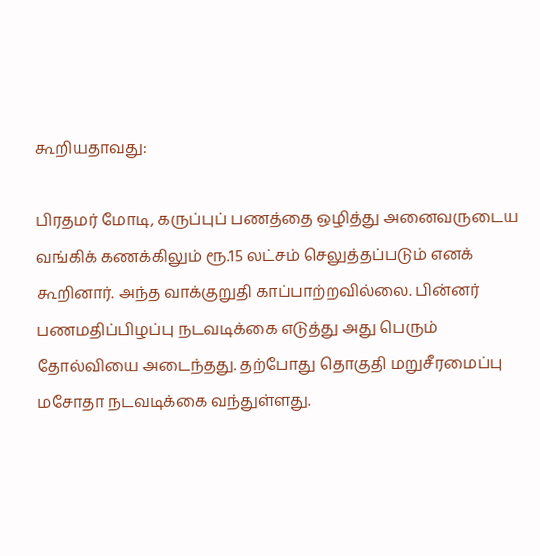கூறியதாவது:

பிரதமர் மோடி, கருப்புப் பணத்தை ஒழித்து அனைவருடைய வங்கிக் கணக்கிலும் ரூ.15 லட்சம் செலுத்தப்படும் எனக் கூறினார். அந்த வாக்குறுதி காப்பாற்றவில்லை. பின்னர் பணமதிப்பிழப்பு நடவடிக்கை எடுத்து அது பெரும் தோல்வியை அடைந்தது. தற்போது தொகுதி மறுசீரமைப்பு மசோதா நடவடிக்கை வந்துள்ளது.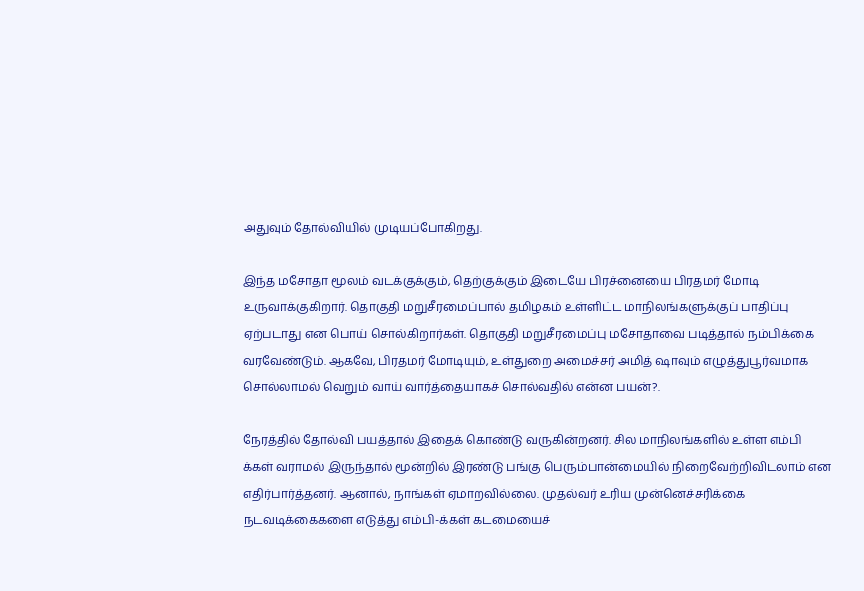அதுவும் தோல்வியில் முடியப்போகிறது.

இந்த மசோதா மூலம் வடக்குக்கும், தெற்குக்கும் இடையே பிரச்னையை பிரதமர் மோடி உருவாக்குகிறார். தொகுதி மறுசீரமைப்பால் தமிழகம் உள்ளிட்ட மாநிலங்களுக்குப் பாதிப்பு ஏற்படாது என பொய் சொல்கிறார்கள். தொகுதி மறுசீரமைப்பு மசோதாவை படித்தால் நம்பிக்கை வரவேண்டும். ஆகவே, பிரதமர் மோடியும், உள்துறை அமைச்சர் அமித் ஷாவும் எழுத்துபூர்வமாக சொல்லாமல் வெறும் வாய் வார்த்தையாகச் சொல்வதில் என்ன பயன்?.

நேரத்தில் தோல்வி பயத்தால் இதைக் கொண்டு வருகின்றனர். சில மாநிலங்களில் உள்ள எம்பி க்கள் வராமல் இருந்தால் மூன்றில் இரண்டு பங்கு பெரும்பான்மையில் நிறைவேற்றிவிடலாம் என எதிர்பார்த்தனர். ஆனால், நாங்கள் ஏமாறவில்லை. முதல்வர் உரிய முன்னெச்சரிக்கை நடவடிக்கைகளை எடுத்து எம்பி-க்கள் கடமையைச்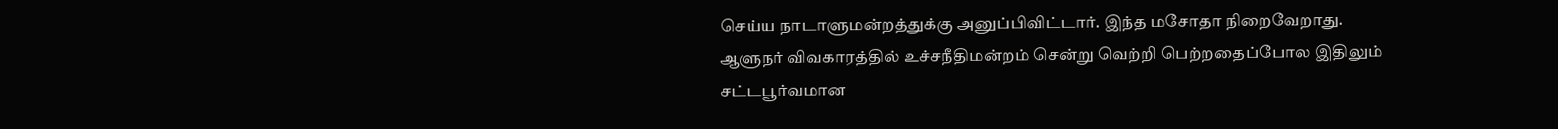செய்ய நாடாளுமன்றத்துக்கு அனுப்பிவிட்டார். இந்த மசோதா நிறைவேறாது. ஆளுநர் விவகாரத்தில் உச்சநீதிமன்றம் சென்று வெற்றி பெற்றதைப்போல இதிலும் சட்டபூர்வமான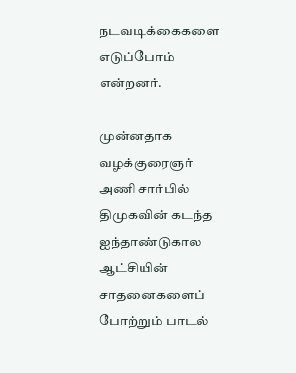நடவடிக்கைகளை எடுப்போம் என்றனர்.

முன்னதாக வழக்குரைஞர் அணி சார்பில் திமுகவின் கடந்த ஐந்தாண்டுகால ஆட்சியின் சாதனைகளைப் போற்றும் பாடல்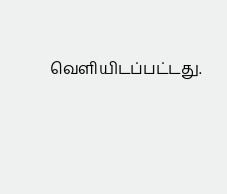வெளியிடப்பட்டது.